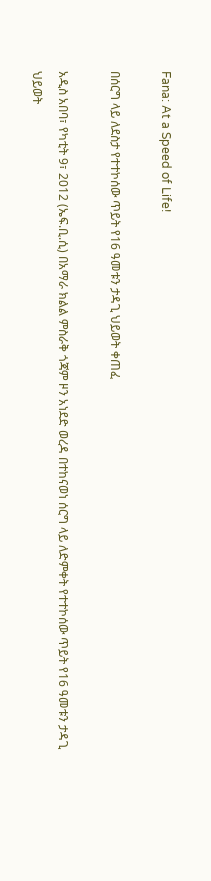Fana: At a Speed of Life!

በሰርግ ላይ ለደስታ የተተኮሰው ጥይት የ16 ዓመቱን ታዳጊ ህይወት ቀጠፈ

አዲስ አበባ፣ የካቲት 9፣ 2012 (ኤፍ.ቢ.ሲ) በአማራ ክልል ምስራቅ ጎጃም ዞን አነደድ ወረዳ በተከናወነ ሰርግ ላይ ለድምቀት የተተኮሰው ጥይት የ16 ዓመቱን ታዳጊ ህይወት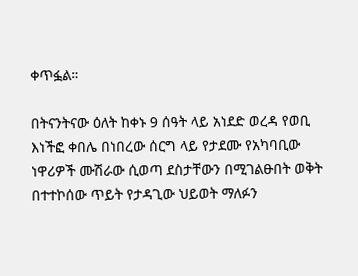ቀጥፏል።

በትናንትናው ዕለት ከቀኑ 9 ሰዓት ላይ አነደድ ወረዳ የወቢ እነችፎ ቀበሌ በነበረው ሰርግ ላይ የታደሙ የአካባቢው ነዋሪዎች ሙሽራው ሲወጣ ደስታቸውን በሚገልፁበት ወቅት በተተኮሰው ጥይት የታዳጊው ህይወት ማለፉን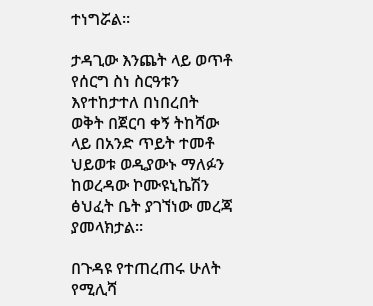ተነግሯል።

ታዳጊው እንጨት ላይ ወጥቶ የሰርግ ስነ ስርዓቱን እየተከታተለ በነበረበት ወቅት በጀርባ ቀኝ ትከሻው ላይ በአንድ ጥይት ተመቶ ህይወቱ ወዲያውኑ ማለፉን ከወረዳው ኮሙዩኒኬሽን ፅህፈት ቤት ያገኘነው መረጃ ያመላክታል።

በጉዳዩ የተጠረጠሩ ሁለት የሚሊሻ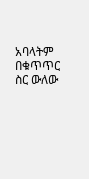አባላትም በቁጥጥር ስር ውለው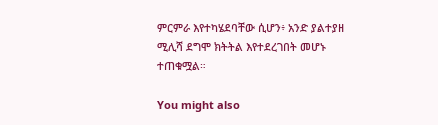ምርምራ እየተካሄደባቸው ሲሆን፥ አንድ ያልተያዘ ሚሊሻ ደግሞ ክትትል እየተደረገበት መሆኑ ተጠቁሟል።

You might also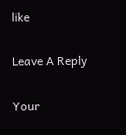like

Leave A Reply

Your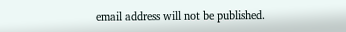email address will not be published.